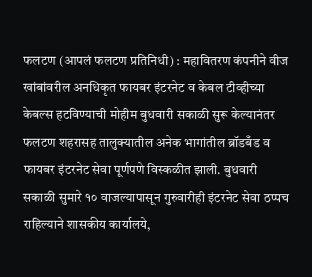फलटण (आपलं फलटण प्रतिनिधी) : महावितरण कंपनीने वीज खांबांवरील अनधिकृत फायबर इंटरनेट व केबल टीव्हीच्या केबल्स हटविण्याची मोहीम बुधवारी सकाळी सुरू केल्यानंतर फलटण शहरासह तालुक्यातील अनेक भागांतील ब्रॉडबँड व फायबर इंटरनेट सेवा पूर्णपणे विस्कळीत झाली. बुधवारी सकाळी सुमारे १० वाजल्यापासून गुरुवारीही इंटरनेट सेवा ठप्पच राहिल्याने शासकीय कार्यालये,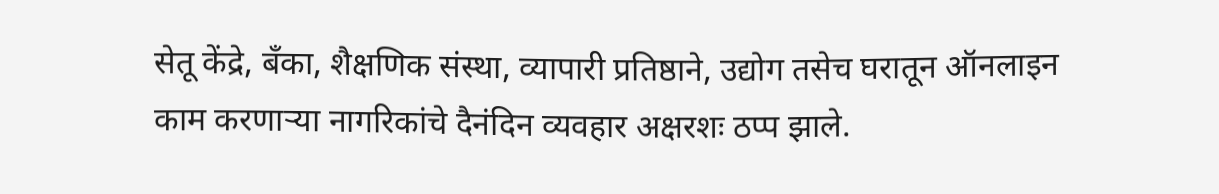सेतू केंद्रे, बँका, शैक्षणिक संस्था, व्यापारी प्रतिष्ठाने, उद्योग तसेच घरातून ऑनलाइन काम करणाऱ्या नागरिकांचे दैनंदिन व्यवहार अक्षरशः ठप्प झाले.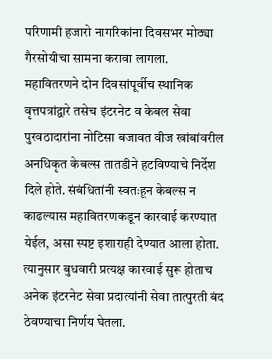परिणामी हजारो नागरिकांना दिवसभर मोठ्या गैरसोयीचा सामना करावा लागला.
महावितरणने दोन दिवसांपूर्वीच स्थानिक वृत्तपत्रांद्वारे तसेच इंटरनेट व केबल सेवा पुरवठादारांना नोटिसा बजावत वीज खांबांवरील अनधिकृत केबल्स तातडीने हटविण्याचे निर्देश दिले होते. संबंधितांनी स्वतःहून केबल्स न काढल्यास महावितरणकडून कारवाई करण्यात येईल, असा स्पष्ट इशाराही देण्यात आला होता. त्यानुसार बुधवारी प्रत्यक्ष कारवाई सुरू होताच अनेक इंटरनेट सेवा प्रदात्यांनी सेवा तात्पुरती बंद ठेवण्याचा निर्णय घेतला.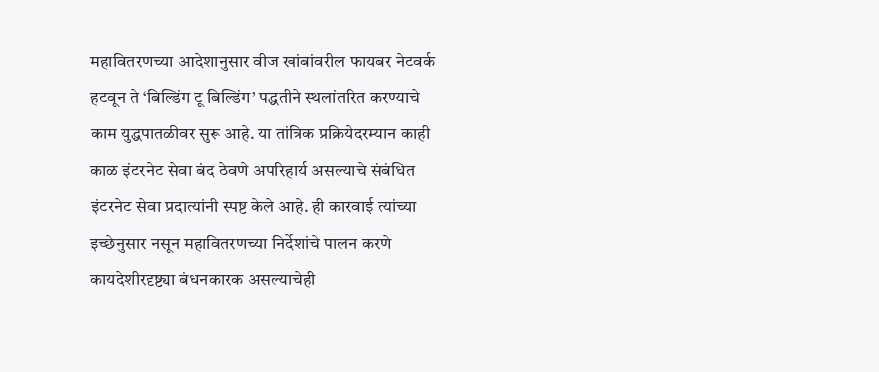महावितरणच्या आदेशानुसार वीज खांबांवरील फायबर नेटवर्क हटवून ते ‘बिल्डिंग टू बिल्डिंग’ पद्धतीने स्थलांतरित करण्याचे काम युद्धपातळीवर सुरू आहे. या तांत्रिक प्रक्रियेदरम्यान काही काळ इंटरनेट सेवा बंद ठेवणे अपरिहार्य असल्याचे संबंधित इंटरनेट सेवा प्रदात्यांनी स्पष्ट केले आहे. ही कारवाई त्यांच्या इच्छेनुसार नसून महावितरणच्या निर्देशांचे पालन करणे कायदेशीरदृष्ट्या बंधनकारक असल्याचेही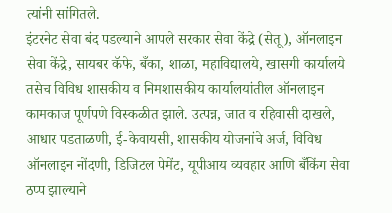त्यांनी सांगितले.
इंटरनेट सेवा बंद पडल्याने आपले सरकार सेवा केंद्रे (सेतू), ऑनलाइन सेवा केंद्रे, सायबर कॅफे, बँका, शाळा, महाविद्यालये, खासगी कार्यालये तसेच विविध शासकीय व निमशासकीय कार्यालयांतील ऑनलाइन कामकाज पूर्णपणे विस्कळीत झाले. उत्पन्न, जात व रहिवासी दाखले, आधार पडताळणी, ई-केवायसी, शासकीय योजनांचे अर्ज, विविध ऑनलाइन नोंदणी, डिजिटल पेमेंट, यूपीआय व्यवहार आणि बँकिंग सेवा ठप्प झाल्याने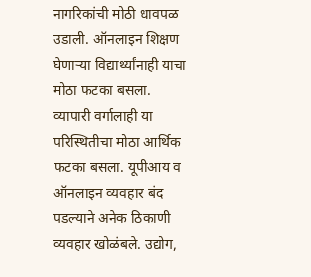नागरिकांची मोठी धावपळ उडाली. ऑनलाइन शिक्षण घेणाऱ्या विद्यार्थ्यांनाही याचा मोठा फटका बसला.
व्यापारी वर्गालाही या परिस्थितीचा मोठा आर्थिक फटका बसला. यूपीआय व ऑनलाइन व्यवहार बंद पडल्याने अनेक ठिकाणी व्यवहार खोळंबले. उद्योग,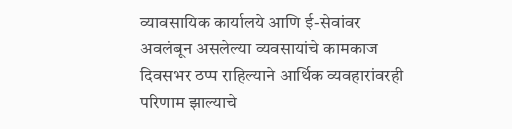व्यावसायिक कार्यालये आणि ई-सेवांवर अवलंबून असलेल्या व्यवसायांचे कामकाज दिवसभर ठप्प राहिल्याने आर्थिक व्यवहारांवरही परिणाम झाल्याचे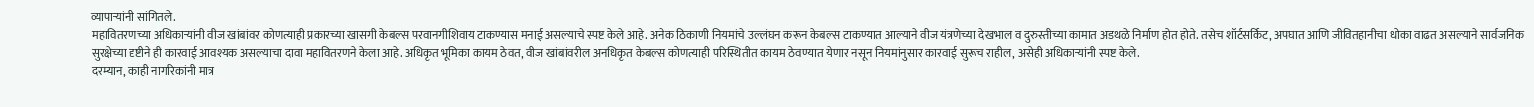व्यापाऱ्यांनी सांगितले.
महावितरणच्या अधिकाऱ्यांनी वीज खांबांवर कोणत्याही प्रकारच्या खासगी केबल्स परवानगीशिवाय टाकण्यास मनाई असल्याचे स्पष्ट केले आहे. अनेक ठिकाणी नियमांचे उल्लंघन करून केबल्स टाकण्यात आल्याने वीज यंत्रणेच्या देखभाल व दुरुस्तीच्या कामात अडथळे निर्माण होत होते. तसेच शॉर्टसर्किट, अपघात आणि जीवितहानीचा धोका वाढत असल्याने सार्वजनिक सुरक्षेच्या दृष्टीने ही कारवाई आवश्यक असल्याचा दावा महावितरणने केला आहे. अधिकृत भूमिका कायम ठेवत, वीज खांबांवरील अनधिकृत केबल्स कोणत्याही परिस्थितीत कायम ठेवण्यात येणार नसून नियमांनुसार कारवाई सुरूच राहील, असेही अधिकाऱ्यांनी स्पष्ट केले.
दरम्यान, काही नागरिकांनी मात्र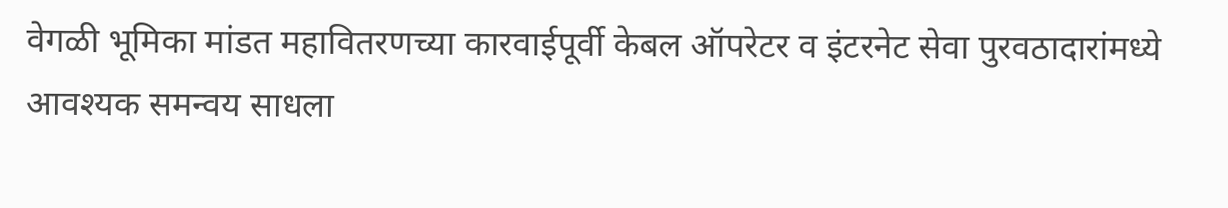वेगळी भूमिका मांडत महावितरणच्या कारवाईपूर्वी केबल ऑपरेटर व इंटरनेट सेवा पुरवठादारांमध्ये आवश्यक समन्वय साधला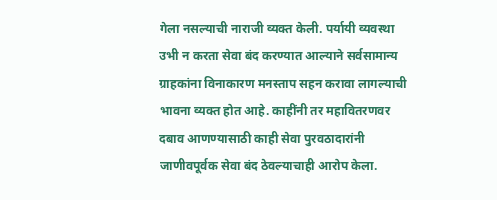गेला नसल्याची नाराजी व्यक्त केली. पर्यायी व्यवस्था उभी न करता सेवा बंद करण्यात आल्याने सर्वसामान्य ग्राहकांना विनाकारण मनस्ताप सहन करावा लागल्याची भावना व्यक्त होत आहे. काहींनी तर महावितरणवर दबाव आणण्यासाठी काही सेवा पुरवठादारांनी जाणीवपूर्वक सेवा बंद ठेवल्याचाही आरोप केला.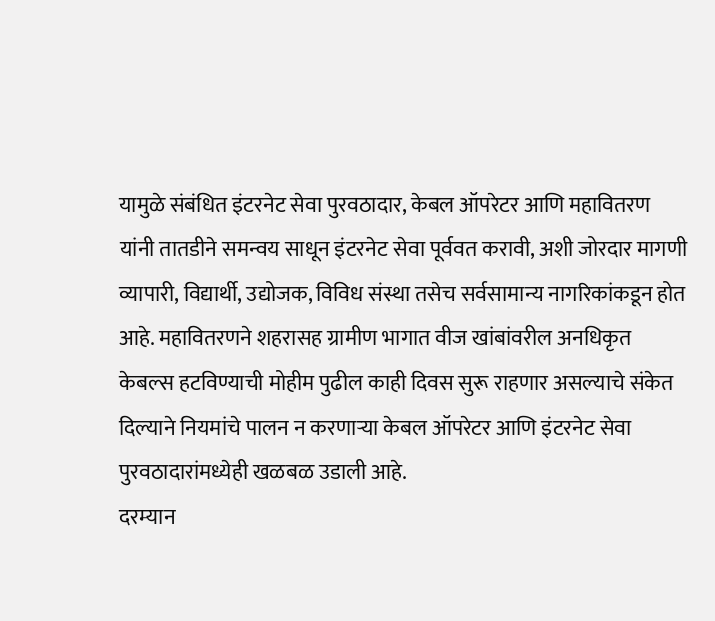यामुळे संबंधित इंटरनेट सेवा पुरवठादार, केबल ऑपरेटर आणि महावितरण यांनी तातडीने समन्वय साधून इंटरनेट सेवा पूर्ववत करावी, अशी जोरदार मागणी व्यापारी, विद्यार्थी, उद्योजक, विविध संस्था तसेच सर्वसामान्य नागरिकांकडून होत आहे. महावितरणने शहरासह ग्रामीण भागात वीज खांबांवरील अनधिकृत केबल्स हटविण्याची मोहीम पुढील काही दिवस सुरू राहणार असल्याचे संकेत दिल्याने नियमांचे पालन न करणाऱ्या केबल ऑपरेटर आणि इंटरनेट सेवा पुरवठादारांमध्येही खळबळ उडाली आहे.
दरम्यान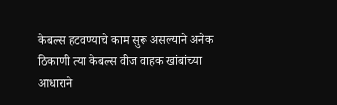केबल्स हटवण्याचे काम सुरू असल्याने अनेक ठिकाणी त्या केबल्स वीज वाहक खांबांच्या आधाराने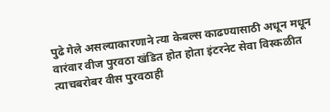पुढे गेले असल्याकारणाने त्या केबल्स काढण्यासाठी अधून मधून वारंवार वीज पुरवठा खंडित होत होता इंटरनेट सेवा विस्कळीत त्याचबरोबर वीस पुरवठाही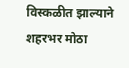विस्कळीत झाल्याने शहरभर मोठा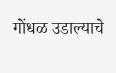गोंधळ उडाल्याचे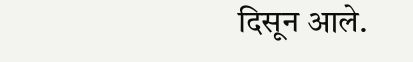दिसून आले.